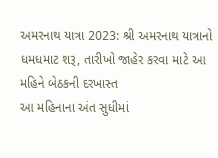અમરનાથ યાત્રા 2023: શ્રી અમરનાથ યાત્રાનો ધમધમાટ શરૂ, તારીખો જાહેર કરવા માટે આ મહિને બેઠકની દરખાસ્ત
આ મહિનાના અંત સુધીમાં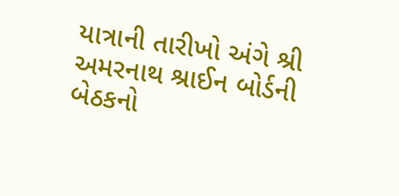યાત્રાની તારીખો અંગે શ્રી અમરનાથ શ્રાઈન બોર્ડની બેઠકનો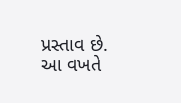પ્રસ્તાવ છે. આ વખતે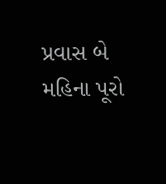પ્રવાસ બે મહિના પૂરો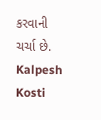કરવાની ચર્ચા છે.
Kalpesh Kosti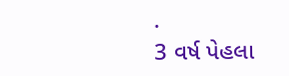·
3 વર્ષ પેહલા